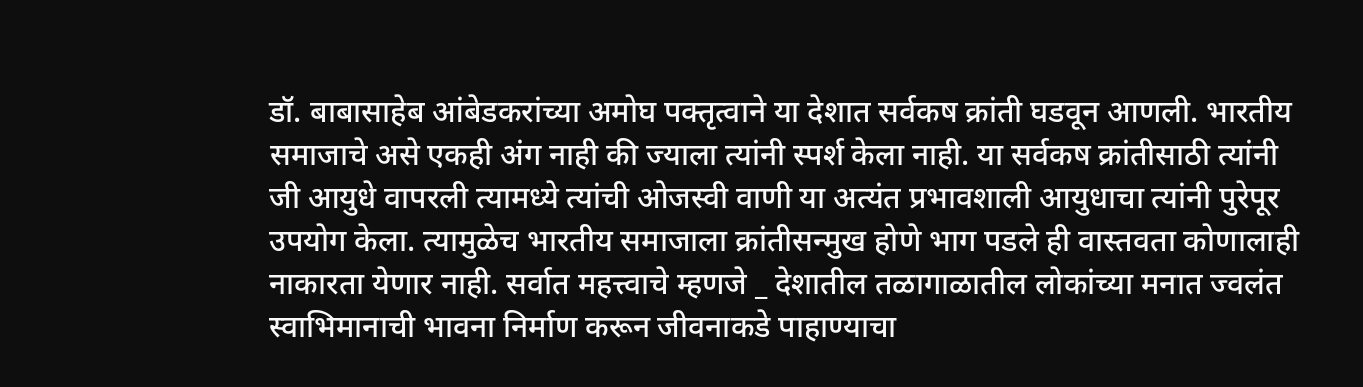डॉ. बाबासाहेब आंबेडकरांच्या अमोघ पक्तृत्वाने या देशात सर्वकष क्रांती घडवून आणली. भारतीय समाजाचे असे एकही अंग नाही की ज्याला त्यांनी स्पर्श केला नाही. या सर्वकष क्रांतीसाठी त्यांनी जी आयुधे वापरली त्यामध्ये त्यांची ओजस्वी वाणी या अत्यंत प्रभावशाली आयुधाचा त्यांनी पुरेपूर उपयोग केला. त्यामुळेच भारतीय समाजाला क्रांतीसन्मुख होणे भाग पडले ही वास्तवता कोणालाही नाकारता येणार नाही. सर्वात महत्त्वाचे म्हणजे _ देशातील तळागाळातील लोकांच्या मनात ज्वलंत स्वाभिमानाची भावना निर्माण करून जीवनाकडे पाहाण्याचा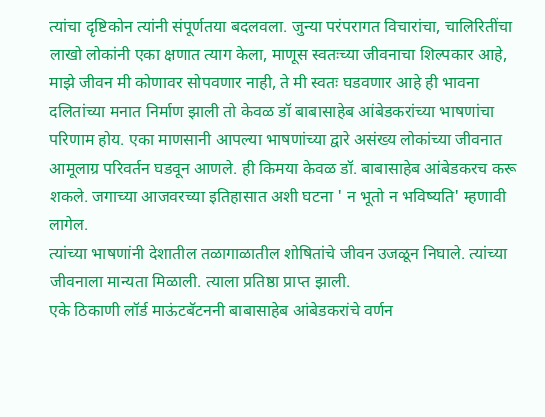त्यांचा दृष्टिकोन त्यांनी संपूर्णतया बदलवला. जुन्या परंपरागत विचारांचा, चालिरितींचा लाखो लोकांनी एका क्षणात त्याग केला, माणूस स्वतःच्या जीवनाचा शिल्पकार आहे, माझे जीवन मी कोणावर सोपवणार नाही, ते मी स्वतः घडवणार आहे ही भावना दलितांच्या मनात निर्माण झाली तो केवळ डॉ बाबासाहेब आंबेडकरांच्या भाषणांचा परिणाम होय. एका माणसानी आपल्या भाषणांच्या द्वारे असंख्य लोकांच्या जीवनात आमूलाग्र परिवर्तन घडवून आणले. ही किमया केवळ डॉ. बाबासाहेब आंबेडकरच करू शकले. जगाच्या आजवरच्या इतिहासात अशी घटना ' न भूतो न भविष्यति' म्हणावी लागेल.
त्यांच्या भाषणांनी देशातील तळागाळातील शोषितांचे जीवन उजळून निघाले. त्यांच्या जीवनाला मान्यता मिळाली. त्याला प्रतिष्ठा प्राप्त झाली.
एके ठिकाणी लॉर्ड माऊंटबॅटननी बाबासाहेब आंबेडकरांचे वर्णन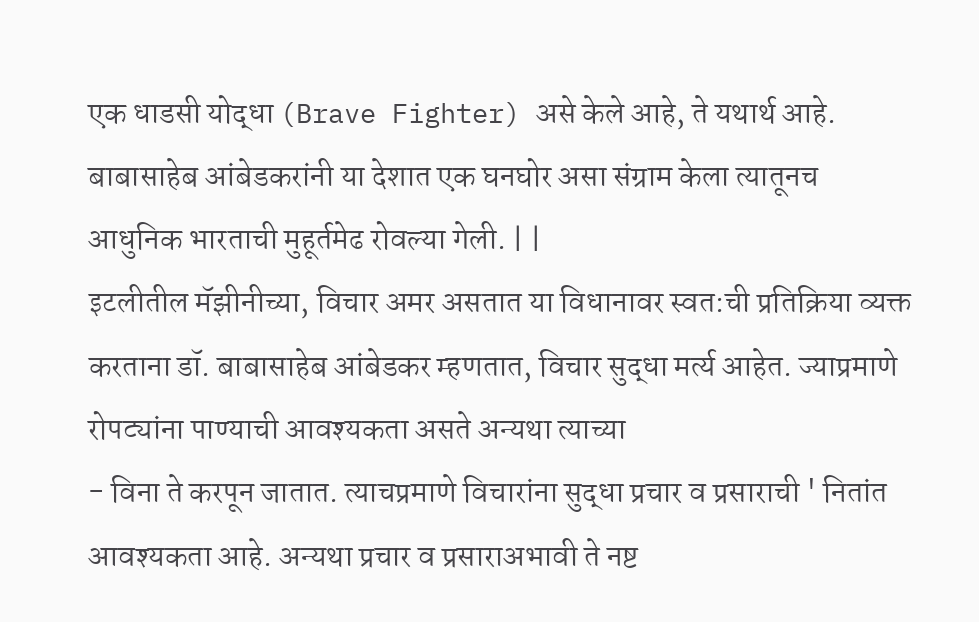एक धाडसी योद्धा (Brave Fighter) असे केले आहे, ते यथार्थ आहे. बाबासाहेब आंबेडकरांनी या देशात एक घनघोर असा संग्राम केला त्यातूनच आधुनिक भारताची मुहूर्तमेढ रोवल्या गेली. | |
इटलीतील मॅझीनीच्या, विचार अमर असतात या विधानावर स्वत:ची प्रतिक्रिया व्यक्त करताना डॉ. बाबासाहेब आंबेडकर म्हणतात, विचार सुद्धा मर्त्य आहेत. ज्याप्रमाणे रोपट्यांना पाण्याची आवश्यकता असते अन्यथा त्याच्या
- विना ते करपून जातात. त्याचप्रमाणे विचारांना सुद्धा प्रचार व प्रसाराची ' नितांत आवश्यकता आहे. अन्यथा प्रचार व प्रसाराअभावी ते नष्ट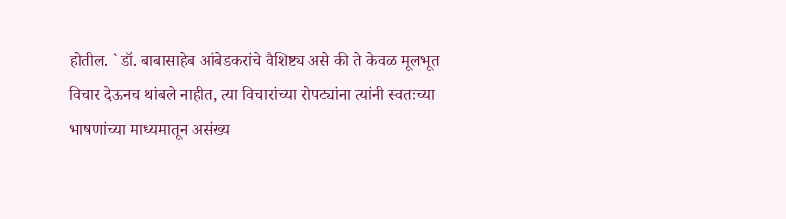होतील. ` डॉ. बाबासाहेब आंबेडकरांचे वैशिष्ट्य असे की ते केवळ मूलभूत विचार देऊनच थांबले नाहीत, त्या विचारांच्या रोपट्यांना त्यांनी स्वतःच्या भाषणांच्या माध्यमातून असंख्य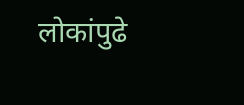लोकांपुढे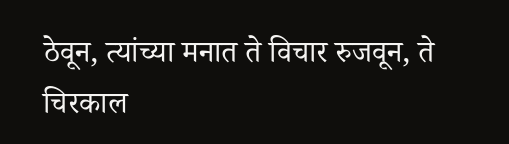ठेवून, त्यांच्या मनात ते विचार रुजवून, ते चिरकाल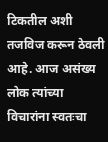टिकतील अशी तजविज करून ठेवली आहे. आज असंख्य लोक त्यांच्या विचारांना स्वतःचा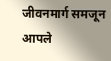जीवनमार्ग समजून आपले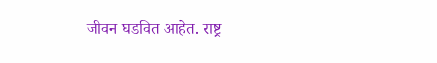जीवन घडवित आहेत. राष्ट्र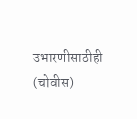उभारणीसाठीही
(चोवीस)